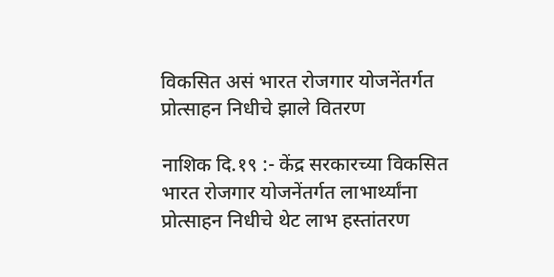विकसित असं भारत रोजगार योजनेंतर्गत प्रोत्साहन निधीचे झाले वितरण

नाशिक दि.१९ :- केंद्र सरकारच्या विकसित भारत रोजगार योजनेंतर्गत लाभार्थ्यांना प्रोत्साहन निधीचे थेट लाभ हस्तांतरण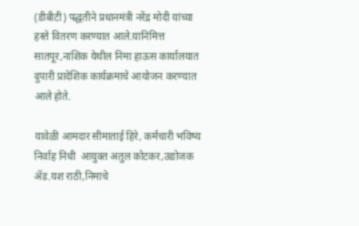(डीबीटी) पद्धतीने प्रधानमंत्री नरेंद्र मोदी यांच्या हस्ते वितरण करण्यात आले.यानिमित्त सातपूर,नाशिक येथील निमा हाऊस कार्यालयात दुपारी प्रादेशिक कार्यक्रमाचे आयोजन करण्यात आले होते.

यावेळी आमदार सीमाताई हिरे, कर्मचारी भविष्य निर्वाह निधी  आयुक्त अतुल कोटकर,उद्योजक ॲड.यश राठी,निमाचे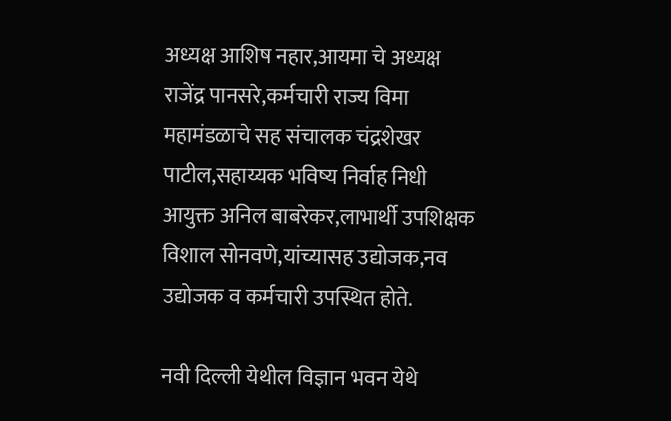अध्यक्ष आशिष नहार,आयमा चे अध्यक्ष राजेंद्र पानसरे,कर्मचारी राज्य विमा महामंडळाचे सह संचालक चंद्रशेखर पाटील,सहाय्यक भविष्य निर्वाह निधी आयुक्त अनिल बाबरेकर,लाभार्थी उपशिक्षक विशाल सोनवणे,यांच्यासह उद्योजक,नव उद्योजक व कर्मचारी उपस्थित होते.

नवी दिल्ली येथील विज्ञान भवन येथे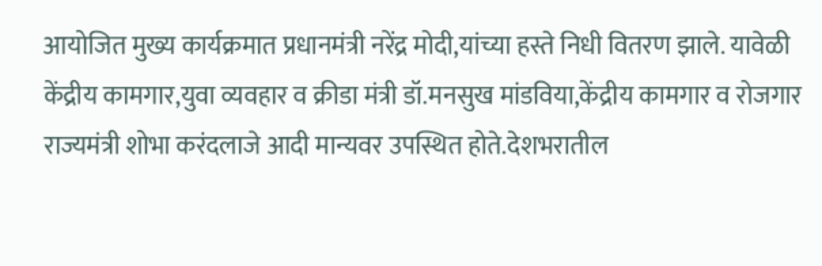आयोजित मुख्य कार्यक्रमात प्रधानमंत्री नरेंद्र मोदी,यांच्या हस्ते निधी वितरण झाले. यावेळी केंद्रीय कामगार,युवा व्यवहार व क्रीडा मंत्री डॉ.मनसुख मांडविया,केंद्रीय कामगार व रोजगार राज्यमंत्री शोभा करंदलाजे आदी मान्यवर उपस्थित होते.देशभरातील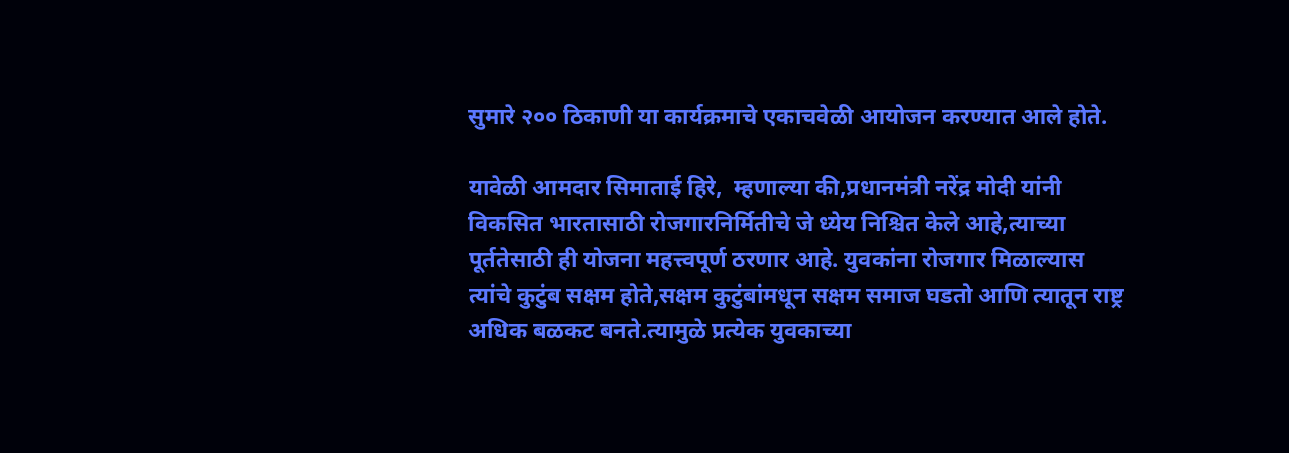सुमारे २०० ठिकाणी या कार्यक्रमाचे एकाचवेळी आयोजन करण्यात आले होते.

यावेळी आमदार सिमाताई हिरे,  म्हणाल्या की,प्रधानमंत्री नरेंद्र मोदी यांनी विकसित भारतासाठी रोजगारनिर्मितीचे जे ध्येय निश्चित केले आहे,त्याच्या पूर्ततेसाठी ही योजना महत्त्वपूर्ण ठरणार आहे. युवकांना रोजगार मिळाल्यास त्यांचे कुटुंब सक्षम होते,सक्षम कुटुंबांमधून सक्षम समाज घडतो आणि त्यातून राष्ट्र अधिक बळकट बनते.त्यामुळे प्रत्येक युवकाच्या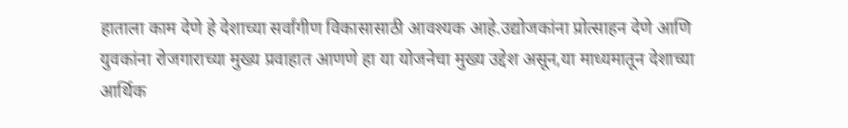हाताला काम देणे हे देशाच्या सर्वांगीण विकासासाठी आवश्यक आहे.उद्योजकांना प्रोत्साहन देणे आणि युवकांना रोजगाराच्या मुख्य प्रवाहात आणणे हा या योजनेचा मुख्य उद्देश असून,या माध्यमातून देशाच्या आर्थिक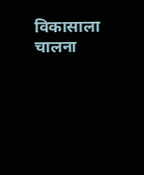विकासाला चालना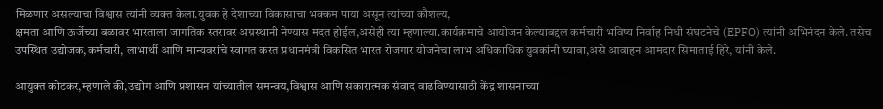मिळणार असल्याचा विश्वास त्यांनी व्यक्त केला.युवक हे देशाच्या विकासाचा भक्कम पाया असून त्यांच्या कौशल्य,
क्षमता आणि ऊर्जेच्या बळावर भारताला जागतिक स्तरावर अग्रस्थानी नेण्यास मदत होईल,असेही त्या म्हणाल्या.कार्यक्रमाचे आयोजन केल्याबद्दल कर्मचारी भविष्य निर्वाह निधी संघटनेचे (EPFO) त्यांनी अभिनंदन केले. तसेच उपस्थित उद्योजक,कर्मचारी, लाभार्थी आणि मान्यवरांचे स्वागत करत प्रधानमंत्री विकसित भारत रोजगार योजनेचा लाभ अधिकाधिक युवकांनी घ्यावा,असे आवाहन आमदार सिमाताई हिरे, यांनी केले.

आयुक्त कोटकर,म्हणाले की,उद्योग आणि प्रशासन यांच्यातील समन्वय,विश्वास आणि सकारात्मक संवाद वाढविण्यासाठी केंद्र शासनाच्या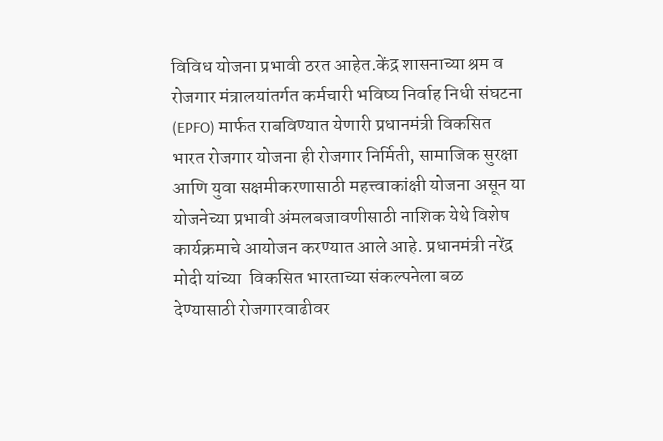विविध योजना प्रभावी ठरत आहेत.केंद्र शासनाच्या श्रम व रोजगार मंत्रालयांतर्गत कर्मचारी भविष्य निर्वाह निधी संघटना (EPFO) मार्फत राबविण्यात येणारी प्रधानमंत्री विकसित भारत रोजगार योजना ही रोजगार निर्मिती, सामाजिक सुरक्षा आणि युवा सक्षमीकरणासाठी महत्त्वाकांक्षी योजना असून या योजनेच्या प्रभावी अंमलबजावणीसाठी नाशिक येथे विशेष कार्यक्रमाचे आयोजन करण्यात आले आहे. प्रधानमंत्री नरेंद्र मोदी यांच्या  विकसित भारताच्या संकल्पनेला बळ देण्यासाठी रोजगारवाढीवर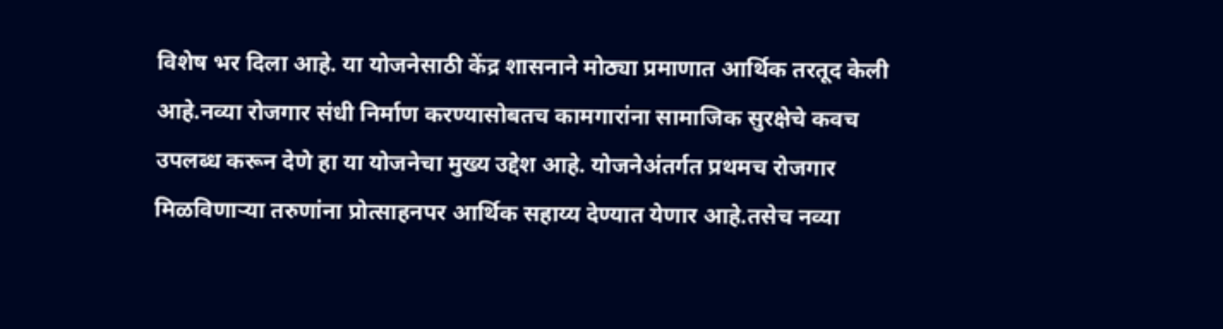विशेष भर दिला आहे. या योजनेसाठी केंद्र शासनाने मोठ्या प्रमाणात आर्थिक तरतूद केली आहे.नव्या रोजगार संधी निर्माण करण्यासोबतच कामगारांना सामाजिक सुरक्षेचे कवच उपलब्ध करून देणे हा या योजनेचा मुख्य उद्देश आहे. योजनेअंतर्गत प्रथमच रोजगार मिळविणाऱ्या तरुणांना प्रोत्साहनपर आर्थिक सहाय्य देण्यात येणार आहे.तसेच नव्या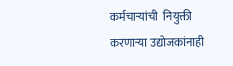कर्मचाऱ्यांची  नियुक्ती करणाऱ्या उद्योजकांनाही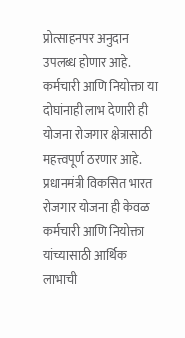प्रोत्साहनपर अनुदान उपलब्ध होणार आहे. कर्मचारी आणि नियोक्ता या दोघांनाही लाभ देणारी ही योजना रोजगार क्षेत्रासाठी महत्त्वपूर्ण ठरणार आहे.
प्रधानमंत्री विकसित भारत रोजगार योजना ही केवळ कर्मचारी आणि नियोक्ता यांच्यासाठी आर्थिक लाभाची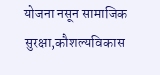योजना नसून सामाजिक सुरक्षा,कौशल्यविकास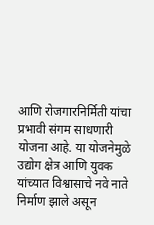आणि रोजगारनिर्मिती यांचा प्रभावी संगम साधणारी योजना आहे. या योजनेमुळे उद्योग क्षेत्र आणि युवक यांच्यात विश्वासाचे नवे नाते निर्माण झाले असून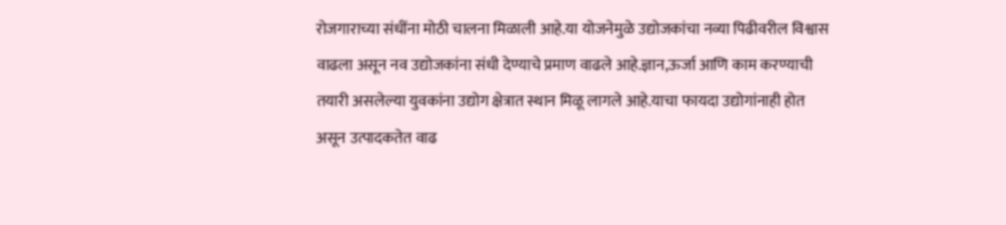रोजगाराच्या संधींना मोठी चालना मिळाली आहे.या योजनेमुळे उद्योजकांचा नव्या पिढीवरील विश्वास वाढला असून नव उद्योजकांना संधी देण्याचे प्रमाण वाढले आहे.ज्ञान,ऊर्जा आणि काम करण्याची तयारी असलेल्या युवकांना उद्योग क्षेत्रात स्थान मिळू लागले आहे.याचा फायदा उद्योगांनाही होत असून उत्पादकतेत वाढ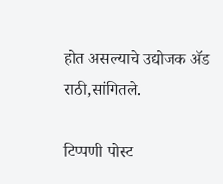होत असल्याचे उद्योजक ॲड राठी,सांगितले.

टिप्पणी पोस्ट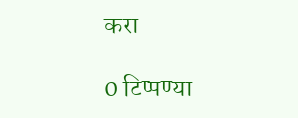करा

0 टिप्पण्या